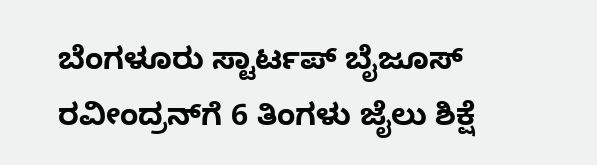ಬೆಂಗಳೂರು ಸ್ಟಾರ್ಟಪ್‌ ಬೈಜೂಸ್‌ ರವೀಂದ್ರನ್‌ಗೆ 6 ತಿಂಗಳು ಜೈಲು ಶಿಕ್ಷೆ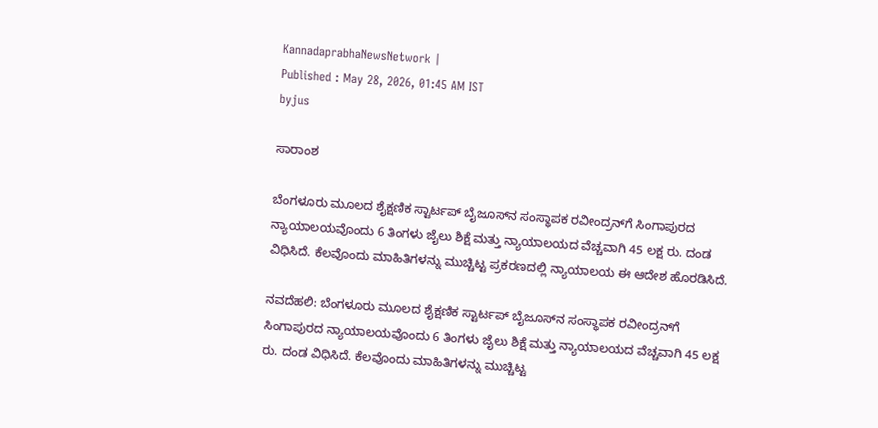KannadaprabhaNewsNetwork |
Published : May 28, 2026, 01:45 AM IST
byjus

ಸಾರಾಂಶ

ಬೆಂಗಳೂರು ಮೂಲದ ಶೈಕ್ಷಣಿಕ ಸ್ಟಾರ್ಟಪ್‌ ಬೈಜೂಸ್‌ನ ಸಂಸ್ಥಾಪಕ ರವೀಂದ್ರನ್‌ಗೆ ಸಿಂಗಾಪುರದ ನ್ಯಾಯಾಲಯವೊಂದು 6 ತಿಂಗಳು ಜೈಲು ಶಿಕ್ಷೆ ಮತ್ತು ನ್ಯಾಯಾಲಯದ ವೆಚ್ಚವಾಗಿ 45 ಲಕ್ಷ ರು. ದಂಡ ವಿಧಿಸಿದೆ. ಕೆಲವೊಂದು ಮಾಹಿತಿಗಳನ್ನು ಮುಚ್ಚಿಟ್ಟ ಪ್ರಕರಣದಲ್ಲಿ ನ್ಯಾಯಾಲಯ ಈ ಆದೇಶ ಹೊರಡಿಸಿದೆ.

ನವದೆಹಲಿ: ಬೆಂಗಳೂರು ಮೂಲದ ಶೈಕ್ಷಣಿಕ ಸ್ಟಾರ್ಟಪ್‌ ಬೈಜೂಸ್‌ನ ಸಂಸ್ಥಾಪಕ ರವೀಂದ್ರನ್‌ಗೆ ಸಿಂಗಾಪುರದ ನ್ಯಾಯಾಲಯವೊಂದು 6 ತಿಂಗಳು ಜೈಲು ಶಿಕ್ಷೆ ಮತ್ತು ನ್ಯಾಯಾಲಯದ ವೆಚ್ಚವಾಗಿ 45 ಲಕ್ಷ ರು. ದಂಡ ವಿಧಿಸಿದೆ. ಕೆಲವೊಂದು ಮಾಹಿತಿಗಳನ್ನು ಮುಚ್ಚಿಟ್ಟ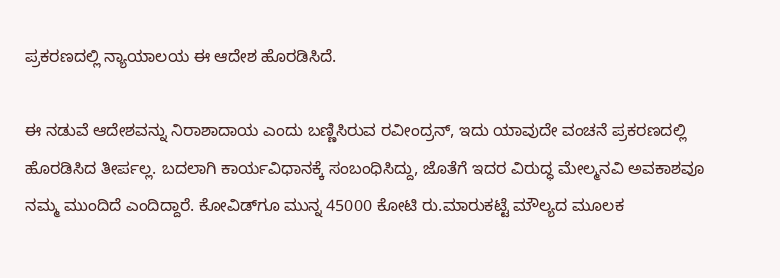ಪ್ರಕರಣದಲ್ಲಿ ನ್ಯಾಯಾಲಯ ಈ ಆದೇಶ ಹೊರಡಿಸಿದೆ.

ಈ ನಡುವೆ ಆದೇಶವನ್ನು ನಿರಾಶಾದಾಯ ಎಂದು ಬಣ್ಣಿಸಿರುವ ರವೀಂದ್ರನ್‌, ಇದು ಯಾವುದೇ ವಂಚನೆ ಪ್ರಕರಣದಲ್ಲಿ ಹೊರಡಿಸಿದ ತೀರ್ಪಲ್ಲ. ಬದಲಾಗಿ ಕಾರ್ಯವಿಧಾನಕ್ಕೆ ಸಂಬಂಧಿಸಿದ್ದು, ಜೊತೆಗೆ ಇದರ ವಿರುದ್ಧ ಮೇಲ್ಮನವಿ ಅವಕಾಶವೂ ನಮ್ಮ ಮುಂದಿದೆ ಎಂದಿದ್ದಾರೆ. ಕೋವಿಡ್‌ಗೂ ಮುನ್ನ 45000 ಕೋಟಿ ರು.ಮಾರುಕಟ್ಟೆ ಮೌಲ್ಯದ ಮೂಲಕ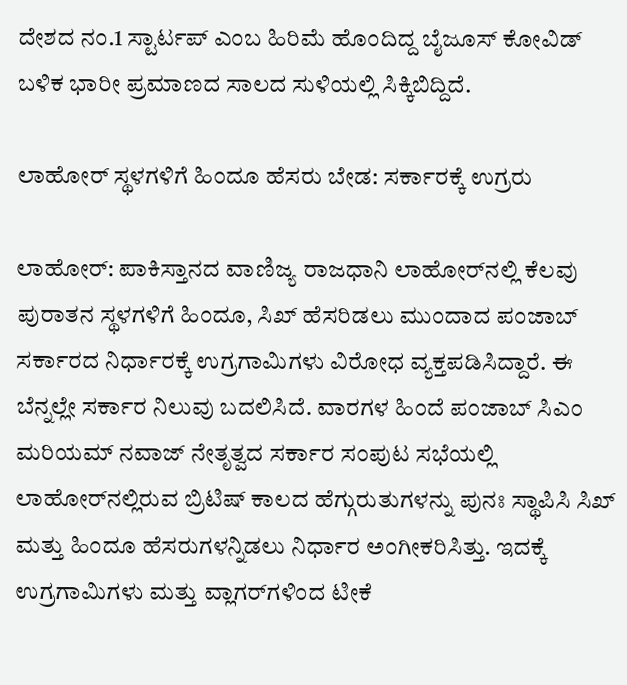ದೇಶದ ನಂ.1 ಸ್ಟಾರ್ಟಪ್‌ ಎಂಬ ಹಿರಿಮೆ ಹೊಂದಿದ್ದ ಬೈಜೂಸ್‌ ಕೋವಿಡ್‌ ಬಳಿಕ ಭಾರೀ ಪ್ರಮಾಣದ ಸಾಲದ ಸುಳಿಯಲ್ಲಿ ಸಿಕ್ಕಿಬಿದ್ದಿದೆ.

ಲಾಹೋರ್‌ ಸ್ಥಳಗಳಿಗೆ ಹಿಂದೂ ಹೆಸರು ಬೇಡ: ಸರ್ಕಾರಕ್ಕೆ ಉಗ್ರರು

ಲಾಹೋರ್‌: ಪಾಕಿಸ್ತಾನದ ವಾಣಿಜ್ಯ ರಾಜಧಾನಿ ಲಾಹೋರ್‌ನಲ್ಲಿ ಕೆಲವು ಪುರಾತನ ಸ್ಥಳಗಳಿಗೆ ಹಿಂದೂ, ಸಿಖ್‌ ಹೆಸರಿಡಲು ಮುಂದಾದ ಪಂಜಾಬ್‌ ಸರ್ಕಾರದ ನಿರ್ಧಾರಕ್ಕೆ ಉಗ್ರಗಾಮಿಗಳು ವಿರೋಧ ವ್ಯಕ್ತಪಡಿಸಿದ್ದಾರೆ. ಈ ಬೆನ್ನಲ್ಲೇ ಸರ್ಕಾರ ನಿಲುವು ಬದಲಿಸಿದೆ. ವಾರಗಳ ಹಿಂದೆ ಪಂಜಾಬ್ ಸಿಎಂ ಮರಿಯಮ್‌ ನವಾಜ್‌ ನೇತೃತ್ವದ ಸರ್ಕಾರ ಸಂಪುಟ ಸಭೆಯಲ್ಲಿ ಲಾಹೋರ್‌ನಲ್ಲಿರುವ ಬ್ರಿಟಿಷ್‌ ಕಾಲದ ಹೆಗ್ಗುರುತುಗಳನ್ನು ಪುನಃ ಸ್ಥಾಪಿಸಿ ಸಿಖ್‌ ಮತ್ತು ಹಿಂದೂ ಹೆಸರುಗಳನ್ನಿಡಲು ನಿರ್ಧಾರ ಅಂಗೀಕರಿಸಿತ್ತು. ಇದಕ್ಕೆ ಉಗ್ರಗಾಮಿಗಳು ಮತ್ತು ವ್ಲಾಗರ್‌ಗಳಿಂದ ಟೀಕೆ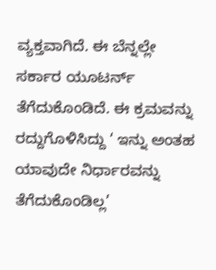ವ್ಯಕ್ತವಾಗಿದೆ. ಈ ಬೆನ್ನಲ್ಲೇ ಸರ್ಕಾರ ಯೂಟರ್ನ್‌ ತೆಗೆದುಕೊಂಡಿದೆ. ಈ ಕ್ರಮವನ್ನು ರದ್ದುಗೊಳಿಸಿದ್ದು ‘ ಇನ್ನು ಅಂತಹ ಯಾವುದೇ ನಿರ್ಧಾರವನ್ನು ತೆಗೆದುಕೊಂಡಿಲ್ಲ’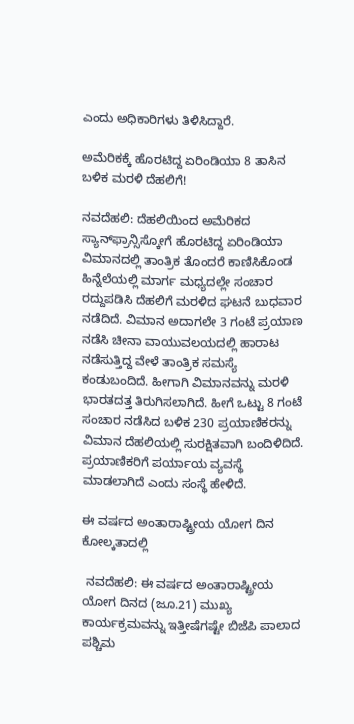ಎಂದು ಅಧಿಕಾರಿಗಳು ತಿಳಿಸಿದ್ದಾರೆ.

ಅಮೆರಿಕಕ್ಕೆ ಹೊರಟಿದ್ದ ಏರಿಂಡಿಯಾ 8 ತಾಸಿನ ಬಳಿಕ ಮರಳಿ ದೆಹಲಿಗೆ!

ನವದೆಹಲಿ: ದೆಹಲಿಯಿಂದ ಅಮೆರಿಕದ ಸ್ಯಾನ್‌ಫ್ರಾನ್ಸಿಸ್ಕೋಗೆ ಹೊರಟಿದ್ದ ಏರಿಂಡಿಯಾ ವಿಮಾನದಲ್ಲಿ ತಾಂತ್ರಿಕ ತೊಂದರೆ ಕಾಣಿಸಿಕೊಂಡ ಹಿನ್ನೆಲೆಯಲ್ಲಿ ಮಾರ್ಗ ಮಧ್ಯದಲ್ಲೇ ಸಂಚಾರ ರದ್ದುಪಡಿಸಿ ದೆಹಲಿಗೆ ಮರಳಿದ ಘಟನೆ ಬುಧವಾರ ನಡೆದಿದೆ. ವಿಮಾನ ಅದಾಗಲೇ 3 ಗಂಟೆ ಪ್ರಯಾಣ ನಡೆಸಿ ಚೀನಾ ವಾಯುವಲಯದಲ್ಲಿ ಹಾರಾಟ ನಡೆಸುತ್ತಿದ್ದ ವೇಳೆ ತಾಂತ್ರಿಕ ಸಮಸ್ಯೆ ಕಂಡುಬಂದಿದೆ. ಹೀಗಾಗಿ ವಿಮಾನವನ್ನು ಮರಳಿ ಭಾರತದತ್ತ ತಿರುಗಿಸಲಾಗಿದೆ. ಹೀಗೆ ಒಟ್ಟು 8 ಗಂಟೆ ಸಂಚಾರ ನಡೆಸಿದ ಬಳಿಕ 230 ಪ್ರಯಾಣಿಕರನ್ನು ವಿಮಾನ ದೆಹಲಿಯಲ್ಲಿ ಸುರಕ್ಷಿತವಾಗಿ ಬಂದಿಳಿದಿದೆ. ಪ್ರಯಾಣಿಕರಿಗೆ ಪರ್ಯಾಯ ವ್ಯವಸ್ಥೆ ಮಾಡಲಾಗಿದೆ ಎಂದು ಸಂಸ್ಥೆ ಹೇಳಿದೆ.

ಈ ವರ್ಷದ ಅಂತಾರಾಷ್ಟ್ರೀಯ ಯೋಗ ದಿನ ಕೋಲ್ಕತಾದಲ್ಲಿ

 ನವದೆಹಲಿ: ಈ ವರ್ಷದ ಅಂತಾರಾಷ್ಟ್ರೀಯ ಯೋಗ ದಿನದ (ಜೂ.21) ಮುಖ್ಯ ಕಾರ್ಯಕ್ರಮವನ್ನು ಇತ್ತೀಷೆಗಷ್ಟೇ ಬಿಜೆಪಿ ಪಾಲಾದ ಪಶ್ಚಿಮ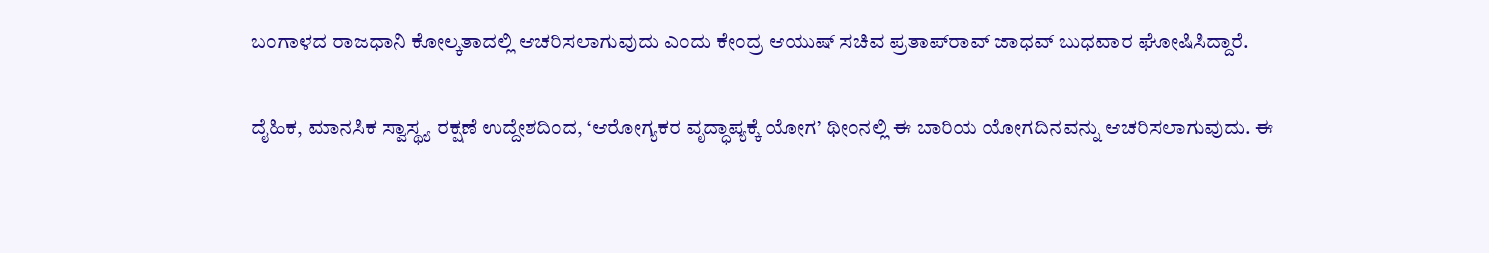ಬಂಗಾಳದ ರಾಜಧಾನಿ ಕೋಲ್ಕತಾದಲ್ಲಿ ಆಚರಿಸಲಾಗುವುದು ಎಂದು ಕೇಂದ್ರ ಆಯುಷ್‌ ಸಚಿವ ಪ್ರತಾಪ್‌ರಾವ್‌ ಜಾಧವ್‌ ಬುಧವಾರ ಘೋಷಿಸಿದ್ದಾರೆ.

ದೈಹಿಕ, ಮಾನಸಿಕ ಸ್ವಾಸ್ಥ್ಯ ರಕ್ಷಣೆ ಉದ್ದೇಶದಿಂದ, ‘ಆರೋಗ್ಯಕರ ವೃದ್ಧಾಪ್ಯಕ್ಕೆ ಯೋಗ’ ಥೀಂನಲ್ಲಿ ಈ ಬಾರಿಯ ಯೋಗದಿನವನ್ನು ಆಚರಿಸಲಾಗುವುದು. ಈ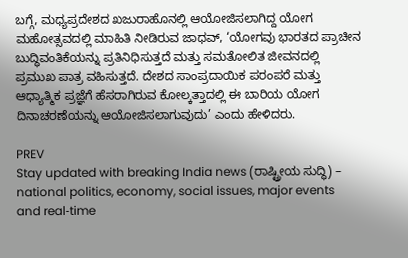ಬಗ್ಗೆ, ಮಧ್ಯಪ್ರದೇಶದ ಖಜುರಾಹೊನಲ್ಲಿ ಆಯೋಜಿಸಲಾಗಿದ್ದ ಯೋಗ ಮಹೋತ್ಸವದಲ್ಲಿ ಮಾಹಿತಿ ನೀಡಿರುವ ಜಾಧವ್‌, ‘ಯೋಗವು ಭಾರತದ ಪ್ರಾಚೀನ ಬುದ್ಧಿವಂತಿಕೆಯನ್ನು ಪ್ರತಿನಿಧಿಸುತ್ತದೆ ಮತ್ತು ಸಮತೋಲಿತ ಜೀವನದಲ್ಲಿ ಪ್ರಮುಖ ಪಾತ್ರ ವಹಿಸುತ್ತದೆ. ದೇಶದ ಸಾಂಪ್ರದಾಯಿಕ ಪರಂಪರೆ ಮತ್ತು ಆಧ್ಯಾತ್ಮಿಕ ಪ್ರಜ್ಞೆಗೆ ಹೆಸರಾಗಿರುವ ಕೋಲ್ಕತ್ತಾದಲ್ಲಿ ಈ ಬಾರಿಯ ಯೋಗ ದಿನಾಚರಣೆಯನ್ನು ಆಯೋಜಿಸಲಾಗುವುದು’ ಎಂದು ಹೇಳಿದರು.

PREV
Stay updated with breaking India news (ರಾಷ್ಟ್ರೀಯ ಸುದ್ಧಿ) – national politics, economy, social issues, major events and real‑time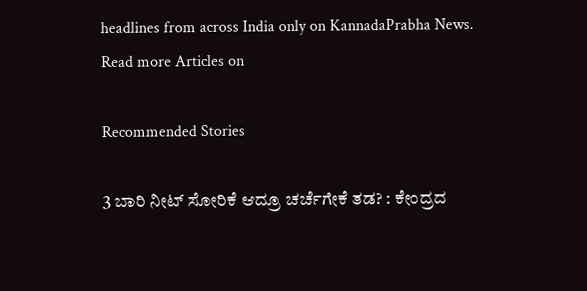headlines from across India only on KannadaPrabha News.
Read more Articles on

Recommended Stories

3 ಬಾರಿ ನೀಟ್‌ ಸೋರಿಕೆ ಆದ್ರೂ ಚರ್ಚೆಗೇಕೆ ತಡ? : ಕೇಂದ್ರದ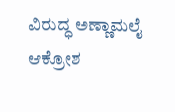ವಿರುದ್ಧ ಅಣ್ಣಾಮಲೈ ಆಕ್ರೋಶ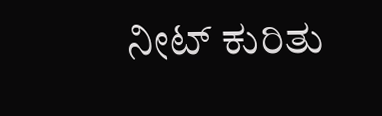ನೀಟ್‌ ಕುರಿತು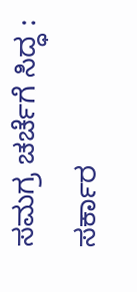ಸಮಗ್ರ ಚರ್ಚೆಗೆ ಸಿದ್ಧ : ಸರ್ಕಾರ